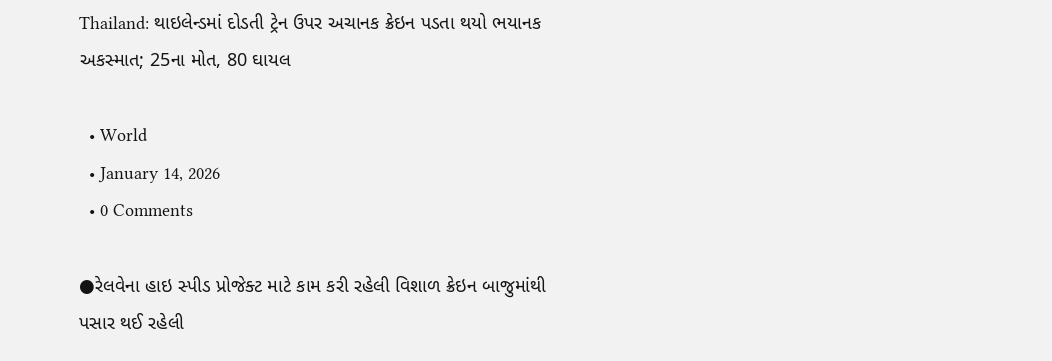Thailand: થાઇલેન્ડમાં દોડતી ટ્રેન ઉપર અચાનક ક્રેઇન પડતા થયો ભયાનક અકસ્માત; 25ના મોત, 80 ઘાયલ

  • World
  • January 14, 2026
  • 0 Comments

●રેલવેના હાઇ સ્પીડ પ્રોજેક્ટ માટે કામ કરી રહેલી વિશાળ ક્રેઇન બાજુમાંથી પસાર થઈ રહેલી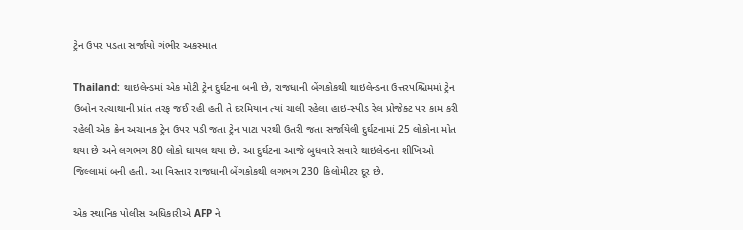ટ્રેન ઉપર પડતા સર્જાયો ગંભીર અકસ્માત

Thailand: થાઇલેન્ડમાં એક મોટી ટ્રેન દુર્ઘટના બની છે, રાજધાની બેંગકોકથી થાઇલેન્ડના ઉત્તરપશ્ચિમમાં ટ્રેન ઉબોન રત્ચાથાની પ્રાંત તરફ જઈ રહી હતી તે દરમિયાન ત્યાં ચાલી રહેલા હાઇ-સ્પીડ રેલ પ્રોજેક્ટ પર કામ કરી રહેલી એક ક્રેન અચાનક ટ્રેન ઉપર પડી જતા ટ્રેન પાટા પરથી ઉતરી જતા સર્જાયેલી દુર્ઘટનામાં 25 લોકોના મોત થયા છે અને લગભગ 80 લોકો ઘાયલ થયા છે. આ દુર્ઘટના આજે બુધવારે સવારે થાઇલેન્ડના શીખિઓ જિલ્લામાં બની હતી. આ વિસ્તાર રાજધાની બેંગકોકથી લગભગ 230 કિલોમીટર દૂર છે.

એક સ્થાનિક પોલીસ અધિકારીએ AFP ને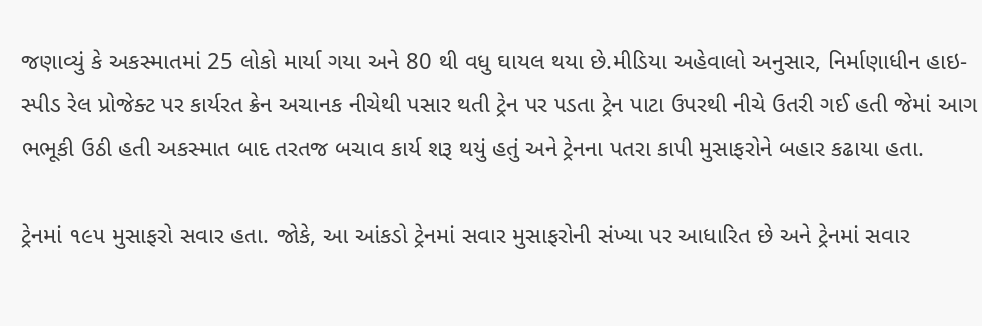જણાવ્યું કે અકસ્માતમાં 25 લોકો માર્યા ગયા અને 80 થી વધુ ઘાયલ થયા છે.મીડિયા અહેવાલો અનુસાર, નિર્માણાધીન હાઇ-સ્પીડ રેલ પ્રોજેક્ટ પર કાર્યરત ક્રેન અચાનક નીચેથી પસાર થતી ટ્રેન પર પડતા ટ્રેન પાટા ઉપરથી નીચે ઉતરી ગઈ હતી જેમાં આગ ભભૂકી ઉઠી હતી અકસ્માત બાદ તરતજ બચાવ કાર્ય શરૂ થયું હતું અને ટ્રેનના પતરા કાપી મુસાફરોને બહાર કઢાયા હતા.

ટ્રેનમાં ૧૯૫ મુસાફરો સવાર હતા. જોકે, આ આંકડો ટ્રેનમાં સવાર મુસાફરોની સંખ્યા પર આધારિત છે અને ટ્રેનમાં સવાર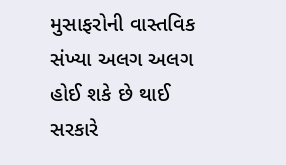મુસાફરોની વાસ્તવિક સંખ્યા અલગ અલગ હોઈ શકે છે થાઈ સરકારે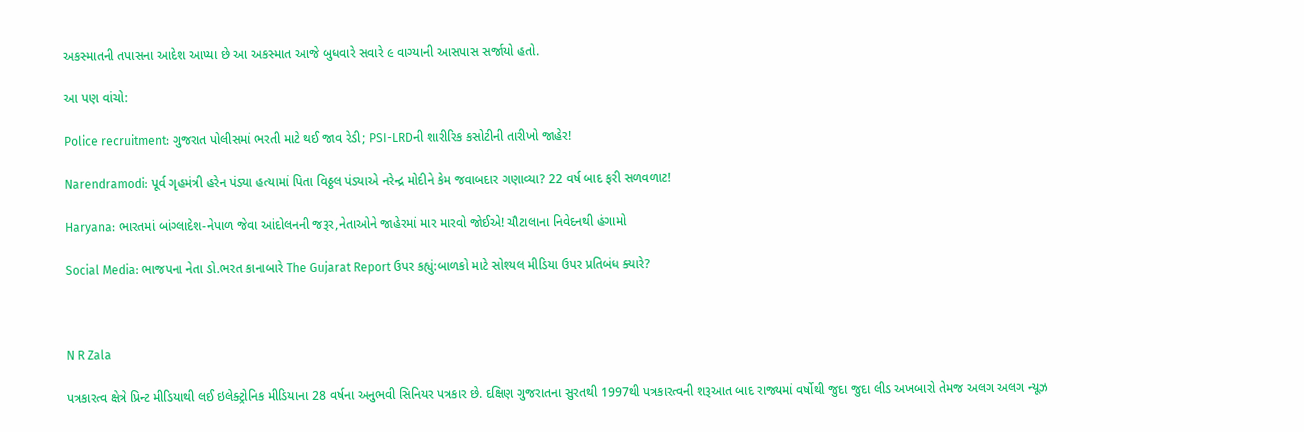અકસ્માતની તપાસના આદેશ આપ્યા છે આ અકસ્માત આજે બુધવારે સવારે ૯ વાગ્યાની આસપાસ સર્જાયો હતો.

આ પણ વાંચો:

Police recruitment: ગુજરાત પોલીસમાં ભરતી માટે થઈ જાવ રેડી; PSI-LRDની શારીરિક કસોટીની તારીખો જાહેર!

Narendramodi: પૂર્વ ગૃહમંત્રી હરેન પંડ્યા હત્યામાં પિતા વિઠ્ઠલ પંડ્યાએ નરેન્દ્ર મોદીને કેમ જવાબદાર ગણાવ્યા? 22 વર્ષ બાદ ફરી સળવળાટ!

Haryana: ભારતમાં બાંગ્લાદેશ-નેપાળ જેવા આંદોલનની જરૂર,નેતાઓને જાહેરમાં માર મારવો જોઈએ! ચૌટાલાના નિવેદનથી હંગામો

Social Media: ભાજપના નેતા ડો.ભરત કાનાબારે The Gujarat Report ઉપર કહ્યું:બાળકો માટે સોશ્યલ મીડિયા ઉપર પ્રતિબંધ ક્યારે?



N R Zala

પત્રકારત્વ ક્ષેત્રે પ્રિન્ટ મીડિયાથી લઈ ઇલેક્ટ્રોનિક મીડિયાના 28 વર્ષના અનુભવી સિનિયર પત્રકાર છે. દક્ષિણ ગુજરાતના સુરતથી 1997થી પત્રકારત્વની શરૂઆત બાદ રાજ્યમાં વર્ષોથી જુદા જુદા લીડ અખબારો તેમજ અલગ અલગ ન્યૂઝ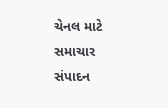ચેનલ માટે સમાચાર સંપાદન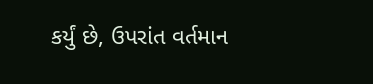કર્યું છે, ઉપરાંત વર્તમાન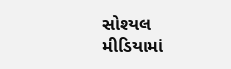સોશ્યલ મીડિયામાં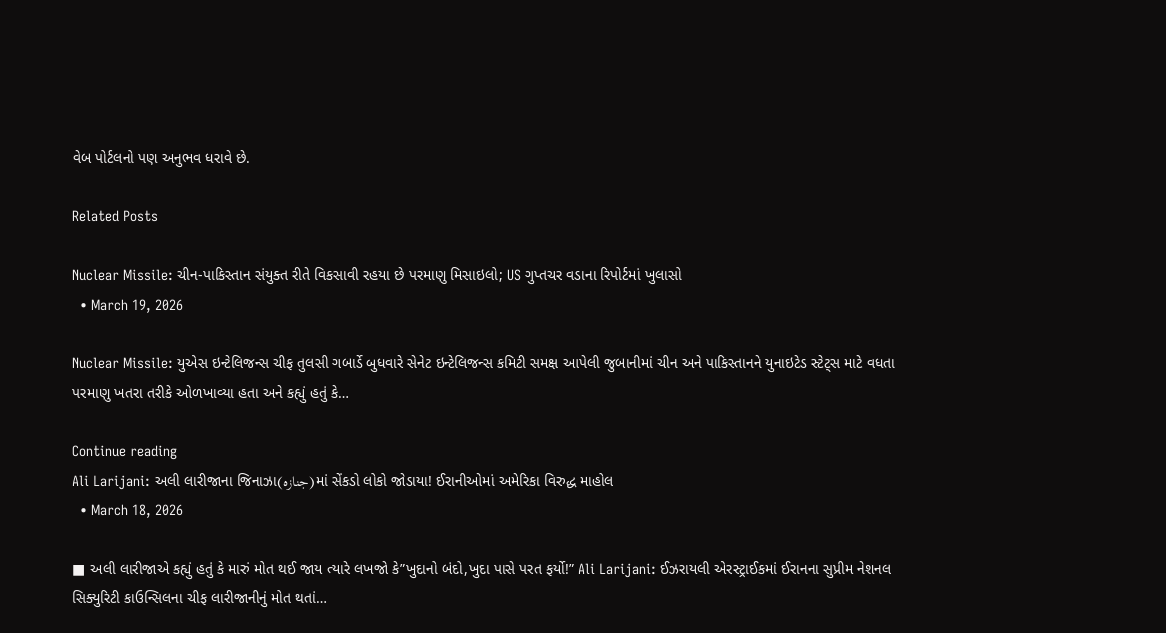વેબ પોર્ટલનો પણ અનુભવ ધરાવે છે.

Related Posts

Nuclear Missile: ચીન-પાકિસ્તાન સંયુક્ત રીતે વિકસાવી રહયા છે પરમાણુ મિસાઇલો; US ગુપ્તચર વડાના રિપોર્ટમાં ખુલાસો
  • March 19, 2026

Nuclear Missile: યુએસ ઇન્ટેલિજન્સ ચીફ તુલસી ગબાર્ડે બુધવારે સેનેટ ઇન્ટેલિજન્સ કમિટી સમક્ષ આપેલી જુબાનીમાં ચીન અને પાકિસ્તાનને યુનાઇટેડ સ્ટેટ્સ માટે વધતા પરમાણુ ખતરા તરીકે ઓળખાવ્યા હતા અને કહ્યું હતું કે…

Continue reading
Ali Larijani: અલી લારીજાના જિનાઝા(جنازہ)માં સેંકડો લોકો જોડાયા! ઈરાનીઓમાં અમેરિકા વિરુદ્ધ માહોલ
  • March 18, 2026

■ અલી લારીજાએ કહ્યું હતું કે મારું મોત થઈ જાય ત્યારે લખજો કે”ખુદાનો બંદો,ખુદા પાસે પરત ફર્યો!” Ali Larijani: ઈઝરાયલી એરસ્ટ્રાઈકમાં ઈરાનના સુપ્રીમ નેશનલ સિક્યુરિટી કાઉન્સિલના ચીફ લારીજાનીનું મોત થતાં…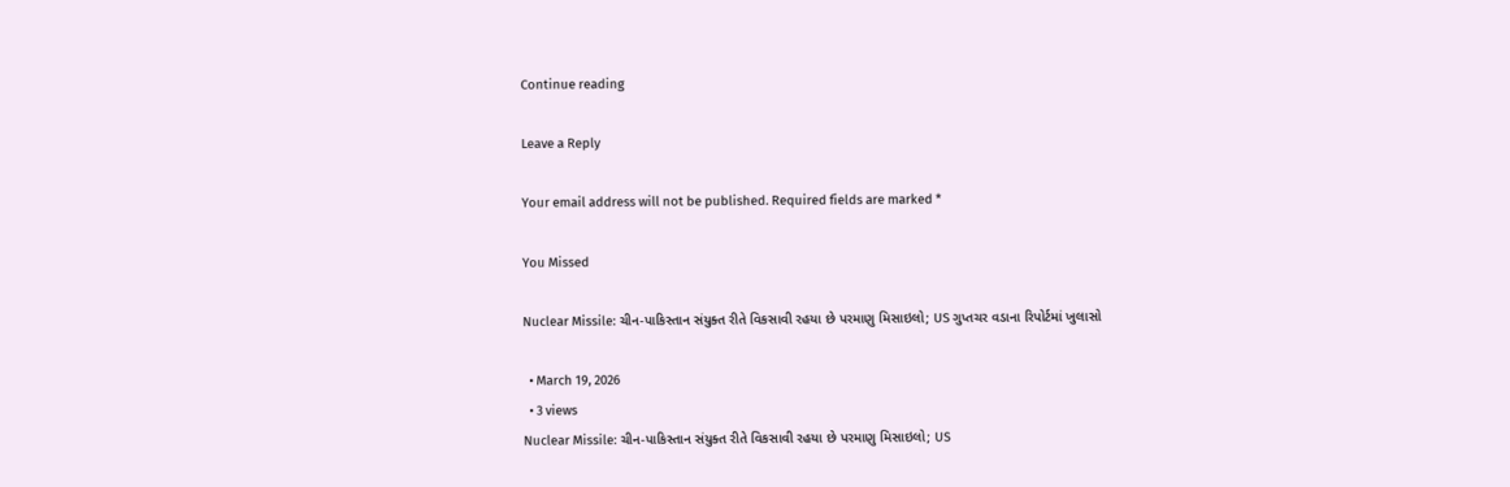Continue reading

Leave a Reply

Your email address will not be published. Required fields are marked *

You Missed

Nuclear Missile: ચીન-પાકિસ્તાન સંયુક્ત રીતે વિકસાવી રહયા છે પરમાણુ મિસાઇલો; US ગુપ્તચર વડાના રિપોર્ટમાં ખુલાસો

  • March 19, 2026
  • 3 views
Nuclear Missile: ચીન-પાકિસ્તાન સંયુક્ત રીતે વિકસાવી રહયા છે પરમાણુ મિસાઇલો; US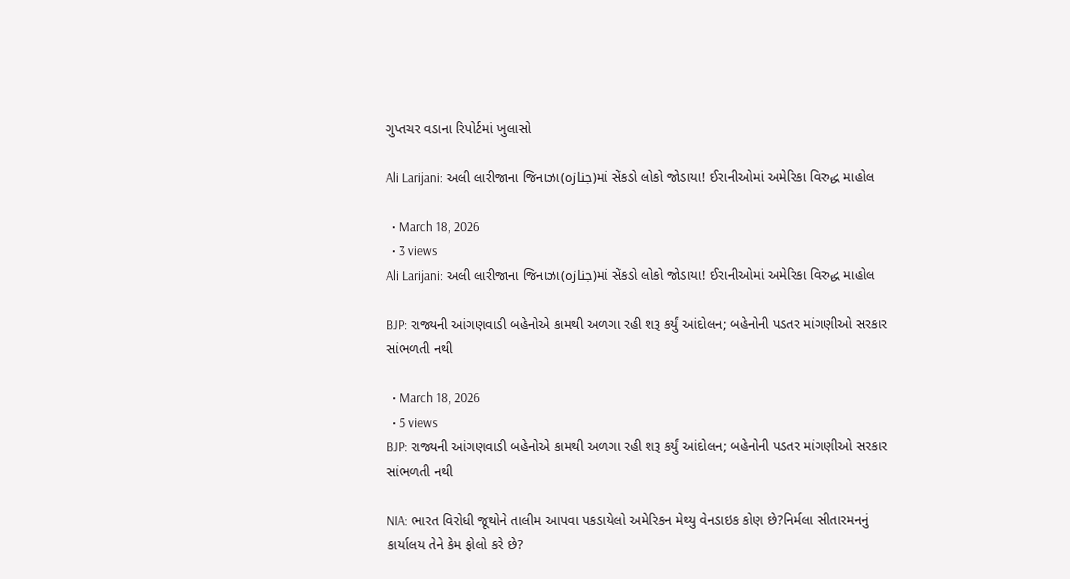ગુપ્તચર વડાના રિપોર્ટમાં ખુલાસો

Ali Larijani: અલી લારીજાના જિનાઝા(جنازہ)માં સેંકડો લોકો જોડાયા! ઈરાનીઓમાં અમેરિકા વિરુદ્ધ માહોલ

  • March 18, 2026
  • 3 views
Ali Larijani: અલી લારીજાના જિનાઝા(جنازہ)માં સેંકડો લોકો જોડાયા! ઈરાનીઓમાં અમેરિકા વિરુદ્ધ માહોલ

BJP: રાજ્યની આંગણવાડી બહેનોએ કામથી અળગા રહી શરૂ કર્યું આંદોલન; બહેનોની પડતર માંગણીઓ સરકાર સાંભળતી નથી

  • March 18, 2026
  • 5 views
BJP: રાજ્યની આંગણવાડી બહેનોએ કામથી અળગા રહી શરૂ કર્યું આંદોલન; બહેનોની પડતર માંગણીઓ સરકાર સાંભળતી નથી

NIA: ભારત વિરોધી જૂથોને તાલીમ આપવા પકડાયેલો અમેરિકન મેથ્યુ વેનડાઇક કોણ છે?નિર્મલા સીતારમનનું કાર્યાલય તેને કેમ ફોલો કરે છે?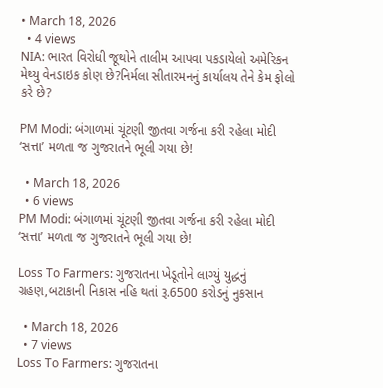• March 18, 2026
  • 4 views
NIA: ભારત વિરોધી જૂથોને તાલીમ આપવા પકડાયેલો અમેરિકન મેથ્યુ વેનડાઇક કોણ છે?નિર્મલા સીતારમનનું કાર્યાલય તેને કેમ ફોલો કરે છે?

PM Modi: બંગાળમાં ચૂંટણી જીતવા ગર્જના કરી રહેલા મોદી ‘સત્તા’ મળતા જ ગુજરાતને ભૂલી ગયા છે!

  • March 18, 2026
  • 6 views
PM Modi: બંગાળમાં ચૂંટણી જીતવા ગર્જના કરી રહેલા મોદી ‘સત્તા’ મળતા જ ગુજરાતને ભૂલી ગયા છે!

Loss To Farmers: ગુજરાતના ખેડૂતોને લાગ્યું યુદ્ધનું ગ્રહણ,બટાકાની નિકાસ નહિ થતાં રૂ.6500 કરોડનું નુકસાન

  • March 18, 2026
  • 7 views
Loss To Farmers: ગુજરાતના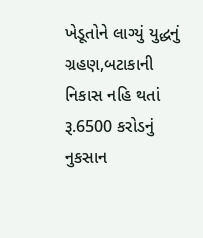ખેડૂતોને લાગ્યું યુદ્ધનું ગ્રહણ,બટાકાની નિકાસ નહિ થતાં રૂ.6500 કરોડનું નુકસાન